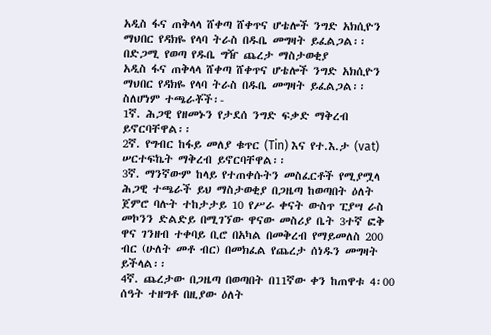አዲስ ፋና ጠቅላላ ሸቀጣ ሸቀጥና ሆቴሎች ንግድ አክሲዮን ማህበር የዳክዬ የላባ ትራስ በዱቤ መግዛት ይፈልጋል፡፡
በድጋሚ የወጣ የዱቤ ግዥ ጨረታ ማስታወቂያ
አዲስ ፋና ጠቅላላ ሸቀጣ ሸቀጥና ሆቴሎች ንግድ አክሲዮን ማህበር የዳክዬ የላባ ትራስ በዱቤ መግዛት ይፈልጋል፡፡
ስለሆነም ተጫራቾች፡-
1ኛ. ሕጋዊ የዘመኑን የታደሰ ንግድ ፍቃድ ማቅረብ ይኖርባቸዋል፡፡
2ኛ. የግብር ከፋይ መለያ ቁጥር (Tin) እና የተ.እ.ታ (vat) ሠርተፍኬት ማቅረብ ይኖርባቸዋል፡፡
3ኛ. ማንኛውም ከላይ የተጠቀሱትን መስፈርቶች የሚያሟላ ሕጋዊ ተጫራች ይህ ማስታወቂያ በጋዜጣ ከወጣበት ዕለት ጀምሮ ባሉት ተከታታይ 10 የሥራ ቀናት ውስጥ ፒያሣ ራስ መኮንን ድልድይ በሚገኘው ዋናው መስሪያ ቤት 3ተኛ ፎቅ ዋና ገንዘብ ተቀባይ ቢሮ በአካል በመቅረብ የማይመለስ 200 ብር (ሁለት መቶ ብር) በመክፈል የጨረታ ሰነዱን መግዛት ይችላል፡፡
4ኛ. ጨረታው በጋዜጣ በወጣበት በ11ኛው ቀን ከጠዋቱ 4፡00 ሰዓት ተዘግቶ በዚያው ዕለት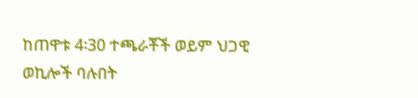ከጠዋቱ 4፡30 ተጫራቾች ወይም ህጋዊ ወኪሎች ባሉበት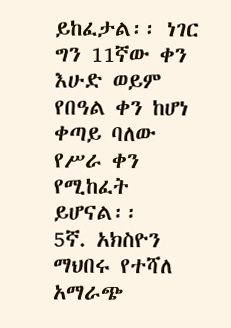ይከፈታል፡፡ ነገር ግን 11ኛው ቀን እሁድ ወይም የበዓል ቀን ከሆነ ቀጣይ ባለው የሥራ ቀን የሚከፈት ይሆናል፡፡
5ኛ. አክስዮን ማህበሩ የተሻለ አማራጭ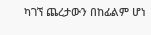ካገኘ ጨረታውን በከፊልም ሆነ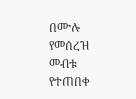በሙሉ የመሰረዝ መብቱ የተጠበቀ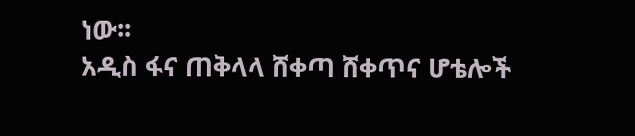ነው፡፡
አዲስ ፋና ጠቅላላ ሸቀጣ ሸቀጥና ሆቴሎች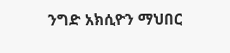ንግድ አክሲዮን ማህበር